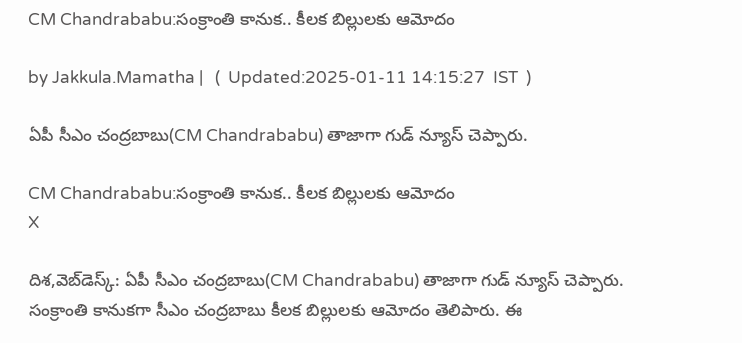CM Chandrababu:సంక్రాంతి కానుక.. కీలక బిల్లులకు ఆమోదం

by Jakkula.Mamatha |   (  Updated:2025-01-11 14:15:27  IST  )

ఏపీ సీఎం చంద్రబాబు(CM Chandrababu) తాజాగా గుడ్ న్యూస్ చెప్పారు.

CM Chandrababu:సంక్రాంతి కానుక.. కీలక బిల్లులకు ఆమోదం
X

దిశ,వెబ్‌డెస్క్: ఏపీ సీఎం చంద్రబాబు(CM Chandrababu) తాజాగా గుడ్ న్యూస్ చెప్పారు. సంక్రాంతి కానుకగా సీఎం చంద్రబాబు కీలక బిల్లులకు ఆమోదం తెలిపారు. ఈ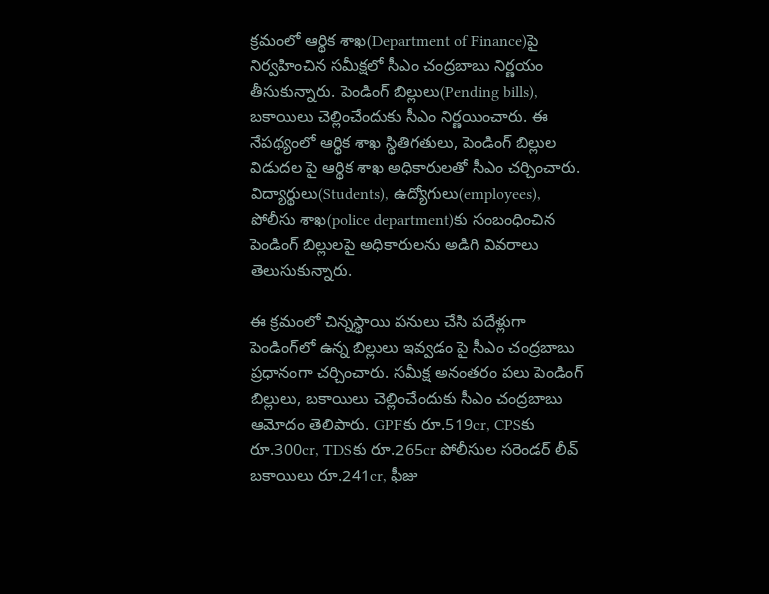క్రమంలో ఆర్థిక శాఖ(Department of Finance)పై నిర్వహించిన సమీక్షలో సీఎం చంద్రబాబు నిర్ణయం తీసుకున్నారు. పెండింగ్ బిల్లులు(Pending bills), బకాయిలు చెల్లించేందుకు సీఎం నిర్ణయించారు. ఈ నేపథ్యంలో ఆర్థిక శాఖ స్థితిగతులు, పెండింగ్ బిల్లుల విడుదల పై ఆర్థిక శాఖ అధికారులతో సీఎం చర్చించారు. విద్యార్థులు(Students), ఉద్యోగులు(employees), పోలీసు శాఖ(police department)కు సంబంధించిన పెండింగ్ బిల్లులపై అధికారులను అడిగి వివరాలు తెలుసుకున్నారు.

ఈ క్రమంలో చిన్నస్థాయి పనులు చేసి పదేళ్లుగా పెండింగ్‌లో ఉన్న బిల్లులు ఇవ్వడం పై సీఎం చంద్రబాబు ప్రధానంగా చర్చించారు. సమీక్ష అనంతరం పలు పెండింగ్ బిల్లులు, బకాయిలు చెల్లించేందుకు సీఎం చంద్రబాబు ఆమోదం తెలిపారు. GPFకు రూ.519cr, CPSకు రూ.300cr, TDSకు రూ.265cr పోలీసుల సరెండర్ లీవ్ బకాయిలు రూ.241cr, ఫీజు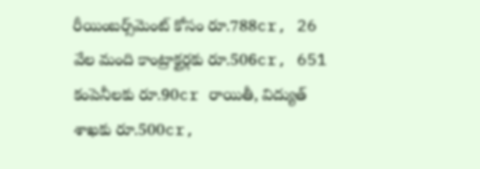రీయింబర్స్‌మెంట్ కోసం రూ.788cr, 26 వేల మంది కాంట్రాక్టర్లకు రూ.506cr, 651 కంపెనీలకు రూ.90cr రాయితీ, విద్యుత్ శాఖకు రూ.500cr,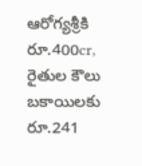ఆరోగ్యశ్రీకి రూ.400cr, రైతుల కౌలు బకాయిలకు రూ.241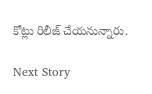కోట్లు రిలీజ్ చేయనున్నారు.

Next Story